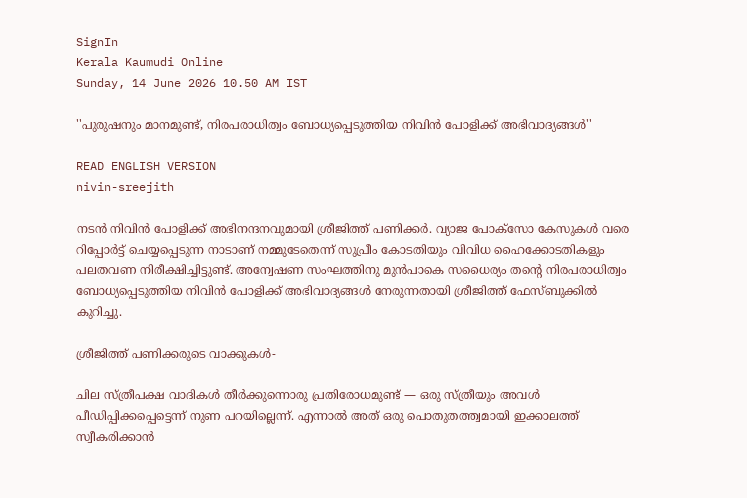SignIn
Kerala Kaumudi Online
Sunday, 14 June 2026 10.50 AM IST

''പുരുഷനും മാനമുണ്ട്, നിരപരാധിത്വം ബോധ്യപ്പെടുത്തിയ നിവിൻ പോളിക്ക് അഭിവാദ്യങ്ങൾ''

READ ENGLISH VERSION
nivin-sreejith

നടൻ നിവിൻ പോളിക്ക് അഭിനന്ദനവുമായി ശ്രീജിത്ത് പണിക്കർ. വ്യാജ പോക്സോ കേസുകൾ വരെ റിപ്പോർട്ട് ചെയ്യപ്പെടുന്ന നാടാണ് നമ്മുടേതെന്ന് സുപ്രീം കോടതിയും വിവിധ ഹൈക്കോടതികളും പലതവണ നിരീക്ഷിച്ചിട്ടുണ്ട്. അന്വേഷണ സംഘത്തിനു മുൻപാകെ സധൈര്യം തന്റെ നിരപരാധിത്വം ബോധ്യപ്പെടുത്തിയ നിവിൻ പോളിക്ക് അഭിവാദ്യങ്ങൾ നേരുന്നതായി ശ്രീജിത്ത് ഫേസ്ബുക്കിൽ കുറിച്ചു.

ശ്രീജിത്ത് പണിക്കരുടെ വാക്കുകൾ-

ചില സ്ത്രീപക്ഷ വാദികൾ തീർക്കുന്നൊരു പ്രതിരോധമുണ്ട് — ഒരു സ്ത്രീയും അവൾ പീഡിപ്പിക്കപ്പെട്ടെന്ന് നുണ പറയില്ലെന്ന്. എന്നാൽ അത് ഒരു പൊതുതത്ത്വമായി ഇക്കാലത്ത് സ്വീകരിക്കാൻ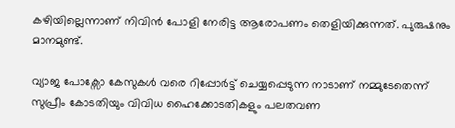കഴിയില്ലെന്നാണ് നിവിൻ പോളി നേരിട്ട ആരോപണം തെളിയിക്കുന്നത്. പുരുഷനും മാനമുണ്ട്.

വ്യാജ പോക്സോ കേസുകൾ വരെ റിപ്പോർട്ട് ചെയ്യപ്പെടുന്ന നാടാണ് നമ്മുടേതെന്ന് സുപ്രീം കോടതിയും വിവിധ ഹൈക്കോടതികളും പലതവണ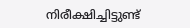നിരീക്ഷിച്ചിട്ടുണ്ട്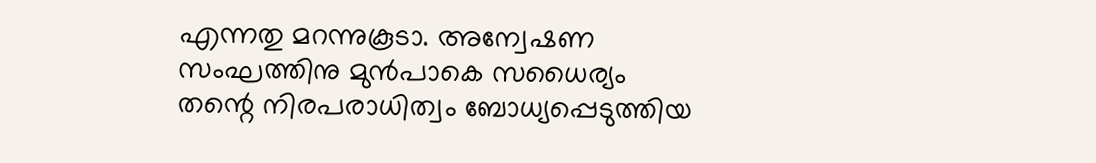എന്നതു മറന്നുകൂടാ. അന്വേഷണ സംഘത്തിനു മുൻപാകെ സധൈര്യം തന്റെ നിരപരാധിത്വം ബോധ്യപ്പെടുത്തിയ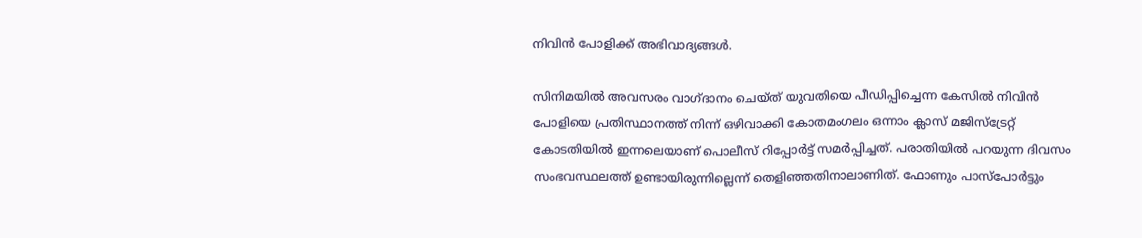നിവിൻ പോളിക്ക് അഭിവാദ്യങ്ങൾ.

സിനിമയിൽ അവസരം വാഗ്ദാനം ചെയ്ത് യുവതിയെ പീഡിപ്പിച്ചെന്ന കേസിൽ നിവിൻ പോളിയെ പ്രതിസ്ഥാനത്ത് നിന്ന് ഒഴിവാക്കി കോതമംഗലം ഒന്നാം ക്ലാസ് മജിസ്‌ട്രേറ്റ് കോടതിയിൽ ഇന്നലെയാണ് പൊലീസ് റിപ്പോർട്ട് സമർപ്പിച്ചത്. പരാതിയിൽ പറയുന്ന ദിവസം സംഭവസ്ഥലത്ത് ഉണ്ടായിരുന്നില്ലെന്ന് തെളിഞ്ഞതിനാലാണിത്. ഫോണും പാസ്പോർട്ടും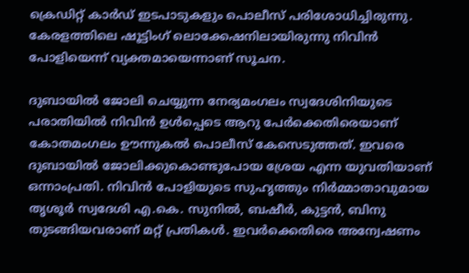ക്രെഡിറ്റ് കാർഡ് ഇടപാടുകളും പൊലീസ് പരിശോധിച്ചിരുന്നു. കേരളത്തിലെ ഷൂട്ടിംഗ് ലൊക്കേഷനിലായിരുന്നു നിവിൻ പോളിയെന്ന് വ്യക്തമായെന്നാണ് സൂചന.

ദുബായിൽ ജോലി ചെയ്യുന്ന നേര്യമംഗലം സ്വദേശിനിയുടെ പരാതിയിൽ നിവിൻ ഉൾപ്പെടെ ആറു പേർക്കെതിരെയാണ് കോതമംഗലം ഊന്നുകൽ പൊലീസ് കേസെടുത്തത്. ഇവരെ ദുബായിൽ ജോലിക്കുകൊണ്ടുപോയ ശ്രേയ എന്ന യുവതിയാണ് ഒന്നാംപ്രതി. നിവിൻ പോളിയുടെ സുഹൃത്തും നിർമ്മാതാവുമായ തൃശൂർ സ്വദേശി എ.കെ. സുനിൽ, ബഷീർ, കുട്ടൻ, ബിനു തുടങ്ങിയവരാണ് മറ്റ് പ്രതികൾ. ഇവർക്കെതിരെ അന്വേഷണം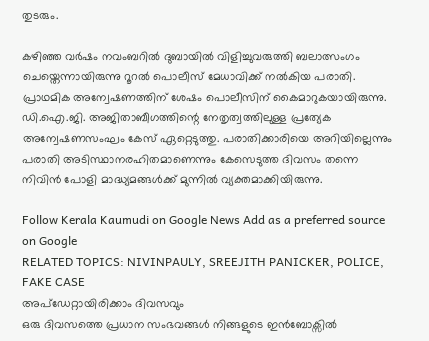തുടരും.

കഴിഞ്ഞ വർഷം നവംബറിൽ ദുബായിൽ വിളിച്ചുവരുത്തി ബലാത്സംഗം ചെയ്തെന്നായിരുന്നു റൂറൽ പൊലീസ് മേധാവിക്ക് നൽകിയ പരാതി. പ്രാഥമിക അന്വേഷണത്തിന് ശേഷം പൊലീസിന് കൈമാറുകയായിരുന്നു. ഡി.ഐ.ജി. അജിതാബീഗത്തിന്റെ നേതൃത്വത്തിലുള്ള പ്രത്യേക അന്വേഷണസംഘം കേസ് ഏറ്റെടുത്തു. പരാതിക്കാരിയെ അറിയില്ലെന്നും പരാതി അടിസ്ഥാനരഹിതമാണെന്നും കേസെടുത്ത ദിവസം തന്നെ നിവിൻ പോളി മാദ്ധ്യമങ്ങൾക്ക് മുന്നിൽ വ്യക്തമാക്കിയിരുന്നു.

Follow Kerala Kaumudi on Google News Add as a preferred source on Google
RELATED TOPICS: NIVINPAULY, SREEJITH PANICKER, POLICE, FAKE CASE
അപ്ഡേറ്റായിരിക്കാം ദിവസവും
ഒരു ദിവസത്തെ പ്രധാന സംഭവങ്ങൾ നിങ്ങളുടെ ഇൻബോക്സിൽ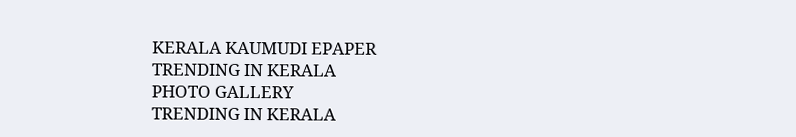KERALA KAUMUDI EPAPER
TRENDING IN KERALA
PHOTO GALLERY
TRENDING IN KERALA